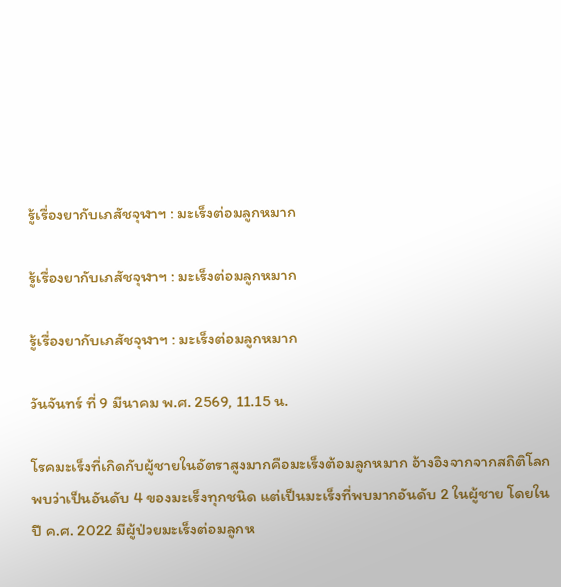รู้เรื่องยากับเภสัชจุฬาฯ : มะเร็งต่อมลูกหมาก

รู้เรื่องยากับเภสัชจุฬาฯ : มะเร็งต่อมลูกหมาก

รู้เรื่องยากับเภสัชจุฬาฯ : มะเร็งต่อมลูกหมาก

วันจันทร์ ที่ 9 มีนาคม พ.ศ. 2569, 11.15 น.

โรคมะเร็งที่เกิดกับผู้ชายในอัตราสูงมากคือมะเร็งต้อมลูกหมาก อ้างอิงจากจากสถิติโลกพบว่าเป็นอันดับ 4 ของมะเร็งทุกชนิด แต่เป็นมะเร็งที่พบมากอันดับ 2 ในผู้ชาย โดยในปี ค.ศ. 2022 มีผู้ป่วยมะเร็งต่อมลูกห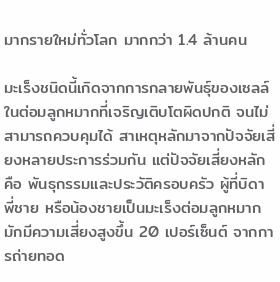มากรายใหม่ทั่วโลก มากกว่า 1.4 ล้านคน

มะเร็งชนิดนี้เกิดจากการกลายพันธุ์ของเซลล์ในต่อมลูกหมากที่เจริญเติบโตผิดปกติ จนไม่สามารถควบคุมได้ สาเหตุหลักมาจากปัจจัยเสี่ยงหลายประการร่วมกัน แต่ปัจจัยเสี่ยงหลัก คือ พันธุกรรมและประวัติครอบครัว ผู้ที่บิดา พี่ชาย หรือน้องชายเป็นมะเร็งต่อมลูกหมาก มักมีความเสี่ยงสูงขึ้น 20 เปอร์เซ็นต์ จากการถ่ายทอด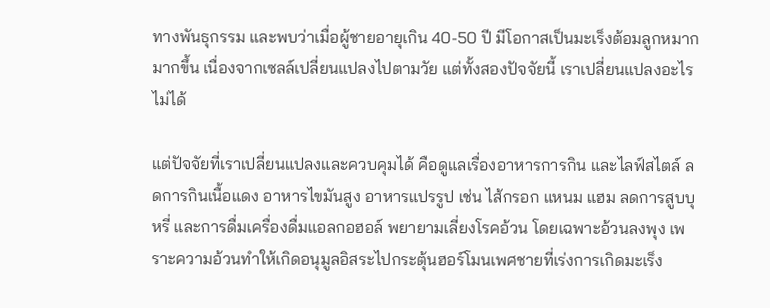ทางพันธุกรรม และพบว่าเมื่อผู้ชายอายุเกิน 40-50 ปี มีโอกาสเป็นมะเร็งต้อมลูกหมากมากขึ้น เนื่องจากเซลล์เปลี่ยนแปลงไปตามวัย แต่ทั้งสองปัจจัยนี้ เราเปลี่ยนแปลงอะไรไม่ได้

แต่ปัจจัยที่เราเปลี่ยนแปลงและควบคุมได้ คือดูแลเรื่องอาหารการกิน และไลฟ์สไตล์ ลดการกินเนื้อแดง อาหารไขมันสูง อาหารแปรรูป เช่น ไส้กรอก แหนม แฮม ลดการสูบบุหรี่ และการดื่มเครื่องดื่มแอลกอฮอล์ พยายามเลี่ยงโรคอ้วน โดยเฉพาะอ้วนลงพุง เพราะความอ้วนทำให้เกิดอนุมูลอิสระไปกระตุ้นฮอร์โมนเพศชายที่เร่งการเกิดมะเร็ง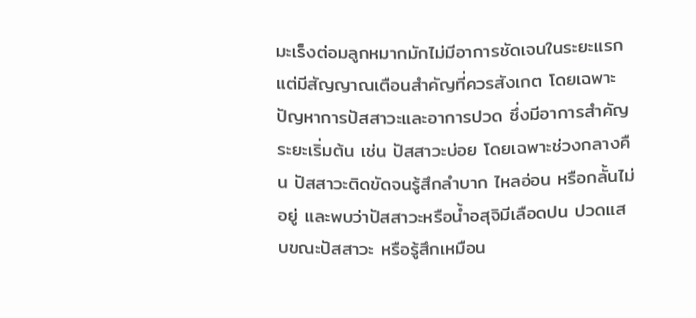มะเร็งต่อมลูกหมากมักไม่มีอาการชัดเจนในระยะแรก แต่มีสัญญาณเตือนสำคัญที่ควรสังเกต โดยเฉพาะปัญหาการปัสสาวะและอาการปวด ซึ่งมีอาการสำคัญระยะเริ่มต้น เช่น ปัสสาวะบ่อย โดยเฉพาะช่วงกลางคืน ปัสสาวะติดขัดจนรู้สึกลำบาก ไหลอ่อน หรือกลั้นไม่อยู่ และพบว่าปัสสาวะหรือน้ำอสุจิมีเลือดปน ปวดแสบขณะปัสสาวะ หรือรู้สึกเหมือน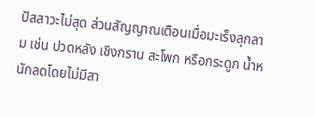ปัสสาวะไม่สุด ส่วนสัญญาณเตือนเมื่อมะเร็งลุกลาม เช่น ปวดหลัง เชิงกราน สะโพก หรือกระดูก น้ำหนักลดโดยไม่มีสา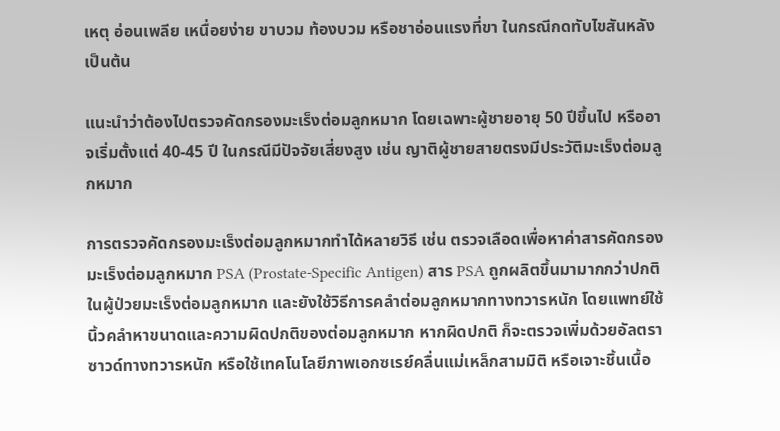เหตุ อ่อนเพลีย เหนื่อยง่าย ขาบวม ท้องบวม หรือชาอ่อนแรงที่ขา ในกรณีกดทับไขสันหลัง เป็นต้น

แนะนำว่าต้องไปตรวจคัดกรองมะเร็งต่อมลูกหมาก โดยเฉพาะผู้ชายอายุ 50 ปีขึ้นไป หรืออาจเริ่มตั้งแต่ 40-45 ปี ในกรณีมีปัจจัยเสี่ยงสูง เช่น ญาติผู้ชายสายตรงมีประวัติมะเร็งต่อมลูกหมาก

การตรวจคัดกรองมะเร็งต่อมลูกหมากทำได้หลายวิธี เช่น ตรวจเลือดเพื่อหาค่าสารคัดกรองมะเร็งต่อมลูกหมาก PSA (Prostate-Specific Antigen) สาร PSA ถูกผลิตขึ้นมามากกว่าปกติในผู้ป่วยมะเร็งต่อมลูกหมาก และยังใช้วิธีการคลำต่อมลูกหมากทางทวารหนัก โดยแพทย์ใช้นิ้วคลำหาขนาดและความผิดปกติของต่อมลูกหมาก หากผิดปกติ ก็จะตรวจเพิ่มด้วยอัลตราซาวด์ทางทวารหนัก หรือใช้เทคโนโลยีภาพเอกซเรย์คลื่นแม่เหล็กสามมิติ หรือเจาะชิ้นเนื้อ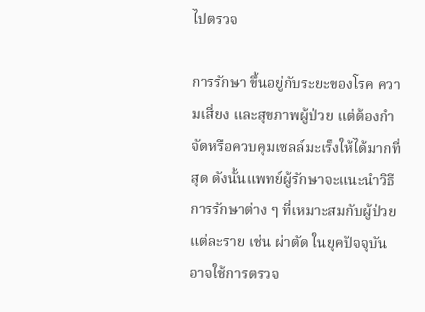ไปตรวจ

การรักษา ขึ้นอยู่กับระยะของโรค ความเสี่ยง และสุขภาพผู้ป่วย แต่ต้องกำจัดหรือควบคุมเซลล์มะเร็งให้ได้มากที่สุด ดังนั้นแพทย์ผู้รักษาจะแนะนำวิธีการรักษาต่าง ๆ ที่เหมาะสมกับผู้ป่วยแต่ละราย เช่น ผ่าตัด ในยุคปัจจุบัน อาจใช้การตรวจ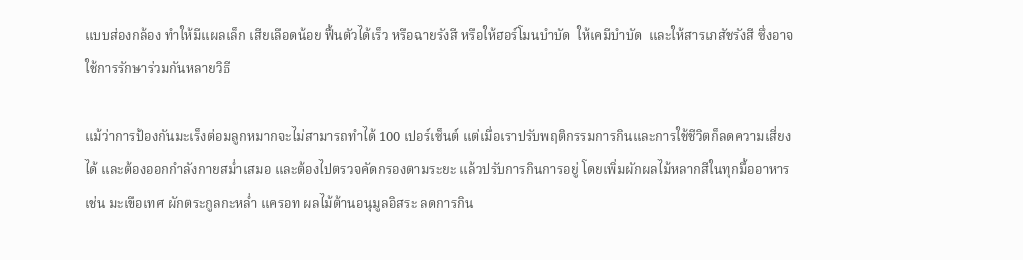แบบส่องกล้อง ทำให้มีแผลเล็ก เสียเลือดน้อย ฟื้นตัวได้เร็ว หรือฉายรังสี หรือให้ฮอร์โมนบำบัด  ให้เคมีบำบัด  และให้สารเภสัชรังสี ซึ่งอาจใช้การรักษาร่วมกันหลายวิธี

แม้ว่าการป้องกันมะเร็งต่อมลูกหมากจะไม่สามารถทำได้ 100 เปอร์เซ็นต์ แต่เมื่อเราปรับพฤติกรรมการกินและการใช้ชีวิตก็ลดความเสี่ยงได้ และต้องออกกำลังกายสม่ำเสมอ และต้องไปตรวจคัดกรองตามระยะ แล้วปรับการกินการอยู่ โดยเพิ่มผักผลไม้หลากสีในทุกมื้ออาหาร เช่น มะเขือเทศ ผักตระกูลกะหล่ำ แครอท ผลไม้ต้านอนุมูลอิสระ ลดการกิน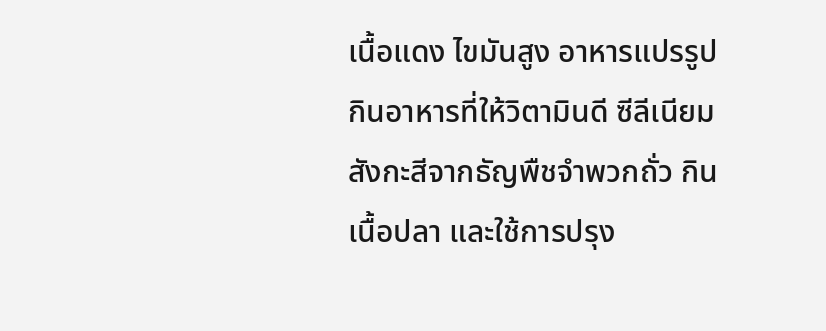เนื้อแดง ไขมันสูง อาหารแปรรูป กินอาหารที่ให้วิตามินดี ซีลีเนียม สังกะสีจากธัญพืชจำพวกถั่ว กินเนื้อปลา และใช้การปรุง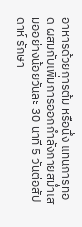อาหารด้วยการต้ม หรือนึ่ง แทนการทอด ผสมกับเพิ่มการออกกำลังกายสม่ำเสมออย่างน้อยวันละ 30 นาที 5 วันต่อสัปดาห์ รักษา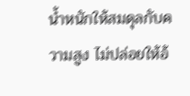น้ำหนักให้สมดุลกับความสูง ไม่ปล่อยให้อ้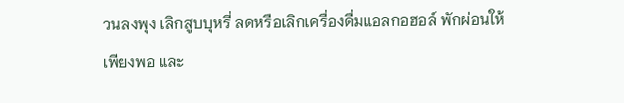วนลงพุง เลิกสูบบุหรี่ ลดหรือเลิกเครื่องดื่มแอลกอฮอล์ พักผ่อนให้เพียงพอ และ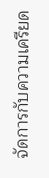จัดการกับความเครียด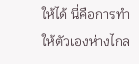ให้ได้ นี่คือการทำให้ตัวเองห่างไกล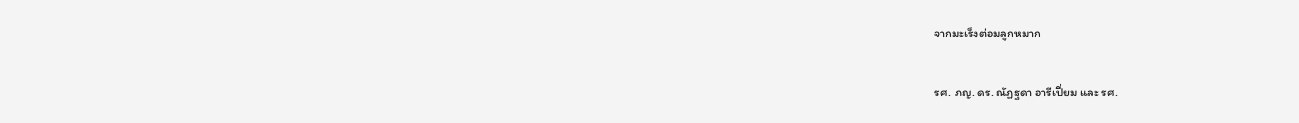จากมะเร็งต่อมลูกหมาก

รศ. ภญ. ดร. ณัฏฐดา อารีเปี่ยม และ รศ.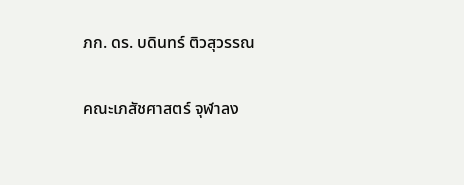ภก. ดร. บดินทร์ ติวสุวรรณ

คณะเภสัชศาสตร์ จุฬาลง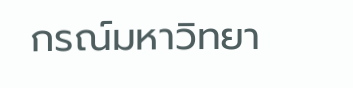กรณ์มหาวิทยา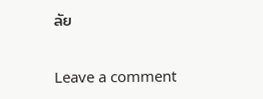ลัย

Leave a comment